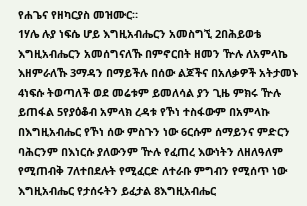የሐጌና የዘካርያስ መዝሙር።
1ሃሌ ሉያ ነፍሴ ሆይ እግዚአብሔርን አመስግኚ 2በሕይወቴ እግዚአብሔርን አመሰግናለኹ በምኖርበት ዘመን ዅሉ ለአምላኬ እዘምራለኹ 3ማዳን በማይችሉ በሰው ልጆችና በአለቃዎች አትታመኑ 4ነፍሱ ትወጣለች ወደ መሬቱም ይመለሳል ያን ጊዜ ምክሩ ዅሉ ይጠፋል 5የያዕቆብ አምላክ ረዳቱ የኾነ ተስፋውም በአምላኩ በእግዚአብሔር የኾነ ሰው ምስጉን ነው 6ርሱም ሰማይንና ምድርን ባሕርንም በእነርሱ ያለውንም ዅሉ የፈጠረ እውነትን ለዘለዓለም የሚጠብቅ 7ለተበደሉት የሚፈርድ ለተራቡ ምግብን የሚሰጥ ነው እግዚአብሔር የታሰሩትን ይፈታል 8እግዚአብሔር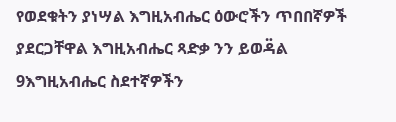የወደቁትን ያነሣል እግዚአብሔር ዕውሮችን ጥበበኛዎች ያደርጋቸዋል እግዚአብሔር ጻድቃ ንን ይወዳ፟ል 9እግዚአብሔር ስደተኛዎችን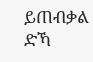ይጠብቃል ድኻ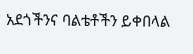አደጎችንና ባልቴቶችን ይቀበላል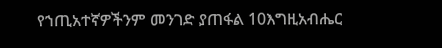የኀጢአተኛዎችንም መንገድ ያጠፋል 10እግዚአብሔር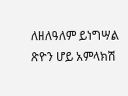ለዘለዓለም ይነግሣል ጽዮን ሆይ አምላክሽ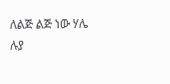ለልጅ ልጅ ነው ሃሌ ሉያ